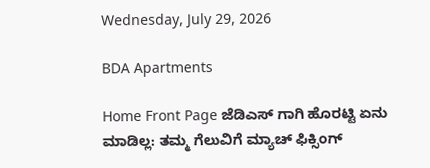Wednesday, July 29, 2026

BDA Apartments

Home Front Page ಜೆಡಿಎಸ್ ಗಾಗಿ ಹೊರಟ್ಟಿ ಏನು ಮಾಡಿಲ್ಲ: ತಮ್ಮ ಗೆಲುವಿಗೆ ಮ್ಯಾಚ್ ಫಿಕ್ಸಿಂಗ್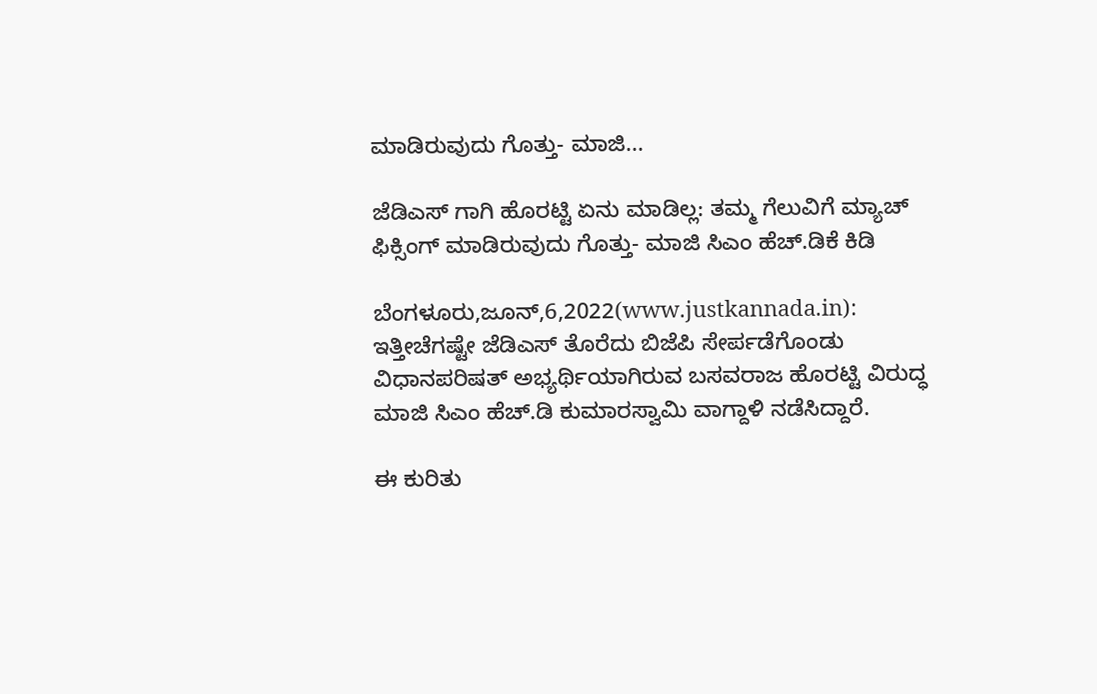ಮಾಡಿರುವುದು ಗೊತ್ತು- ಮಾಜಿ...

ಜೆಡಿಎಸ್ ಗಾಗಿ ಹೊರಟ್ಟಿ ಏನು ಮಾಡಿಲ್ಲ: ತಮ್ಮ ಗೆಲುವಿಗೆ ಮ್ಯಾಚ್ ಫಿಕ್ಸಿಂಗ್ ಮಾಡಿರುವುದು ಗೊತ್ತು- ಮಾಜಿ ಸಿಎಂ ಹೆಚ್.ಡಿಕೆ ಕಿಡಿ

ಬೆಂಗಳೂರು,ಜೂನ್,6,2022(www.justkannada.in):  ಇತ್ತೀಚೆಗಷ್ಟೇ ಜೆಡಿಎಸ್ ತೊರೆದು ಬಿಜೆಪಿ ಸೇರ್ಪಡೆಗೊಂಡು ವಿಧಾನಪರಿಷತ್ ಅಭ್ಯರ್ಥಿಯಾಗಿರುವ ಬಸವರಾಜ ಹೊರಟ್ಟಿ ವಿರುದ್ಧ ಮಾಜಿ ಸಿಎಂ ಹೆಚ್.ಡಿ ಕುಮಾರಸ್ವಾಮಿ ವಾಗ್ದಾಳಿ ನಡೆಸಿದ್ದಾರೆ.

ಈ ಕುರಿತು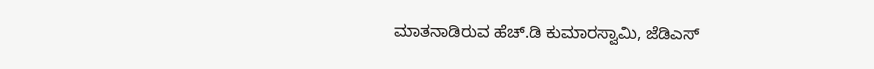ಮಾತನಾಡಿರುವ ಹೆಚ್.ಡಿ ಕುಮಾರಸ್ವಾಮಿ, ಜೆಡಿಎಸ್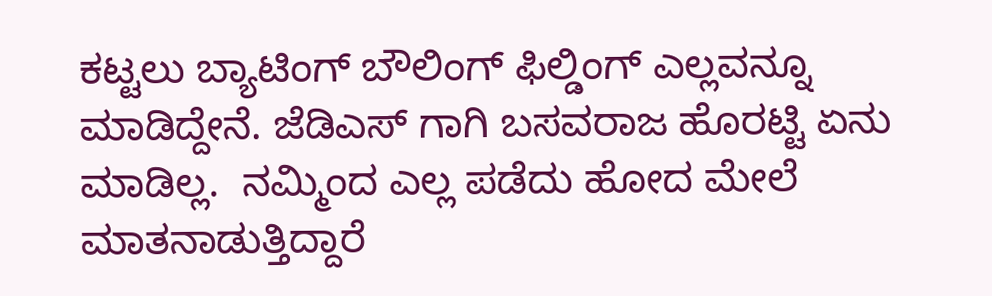ಕಟ್ಟಲು ಬ್ಯಾಟಿಂಗ್ ಬೌಲಿಂಗ್ ಫಿಲ್ಡಿಂಗ್ ಎಲ್ಲವನ್ನೂ ಮಾಡಿದ್ದೇನೆ. ಜೆಡಿಎಸ್ ಗಾಗಿ ಬಸವರಾಜ ಹೊರಟ್ಟಿ ಏನು ಮಾಡಿಲ್ಲ.  ನಮ್ಮಿಂದ ಎಲ್ಲ ಪಡೆದು ಹೋದ ಮೇಲೆ ಮಾತನಾಡುತ್ತಿದ್ದಾರೆ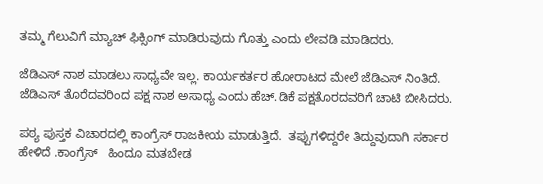ತಮ್ಮ ಗೆಲುವಿಗೆ ಮ್ಯಾಚ್ ಫಿಕ್ಸಿಂಗ್ ಮಾಡಿರುವುದು ಗೊತ್ತು ಎಂದು ಲೇವಡಿ ಮಾಡಿದರು.

ಜೆಡಿಎಸ್ ನಾಶ ಮಾಡಲು ಸಾಧ್ಯವೇ ಇಲ್ಲ. ಕಾರ್ಯಕರ್ತರ ಹೋರಾಟದ ಮೇಲೆ ಜೆಡಿಎಸ್ ನಿಂತಿದೆ.  ಜೆಡಿಎಸ್ ತೊರೆದವರಿಂದ ಪಕ್ಷ ನಾಶ ಅಸಾಧ್ಯ ಎಂದು ಹೆಚ್.ಡಿಕೆ ಪಕ್ಷತೊರದವರಿಗೆ ಚಾಟಿ ಬೀಸಿದರು.

ಪಠ್ಯ ಪುಸ್ತಕ ವಿಚಾರದಲ್ಲಿ ಕಾಂಗ್ರೆಸ್ ರಾಜಕೀಯ ಮಾಡುತ್ತಿದೆ.  ತಪ್ಪುಗಳಿದ್ದರೇ ತಿದ್ದುವುದಾಗಿ ಸರ್ಕಾರ ಹೇಳಿದೆ .ಕಾಂಗ್ರೆಸ್   ಹಿಂದೂ ಮತಬೇಡ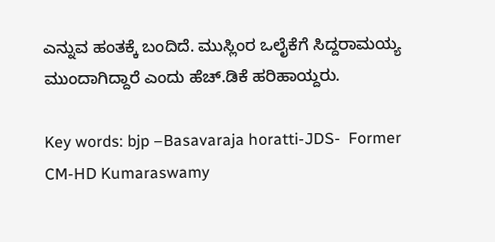ಎನ್ನುವ ಹಂತಕ್ಕೆ ಬಂದಿದೆ. ಮುಸ್ಲಿಂರ ಒಲೈಕೆಗೆ ಸಿದ್ದರಾಮಯ್ಯ ಮುಂದಾಗಿದ್ದಾರೆ ಎಂದು ಹೆಚ್.ಡಿಕೆ ಹರಿಹಾಯ್ದರು.

Key words: bjp –Basavaraja horatti-JDS-  Former CM-HD Kumaraswamy